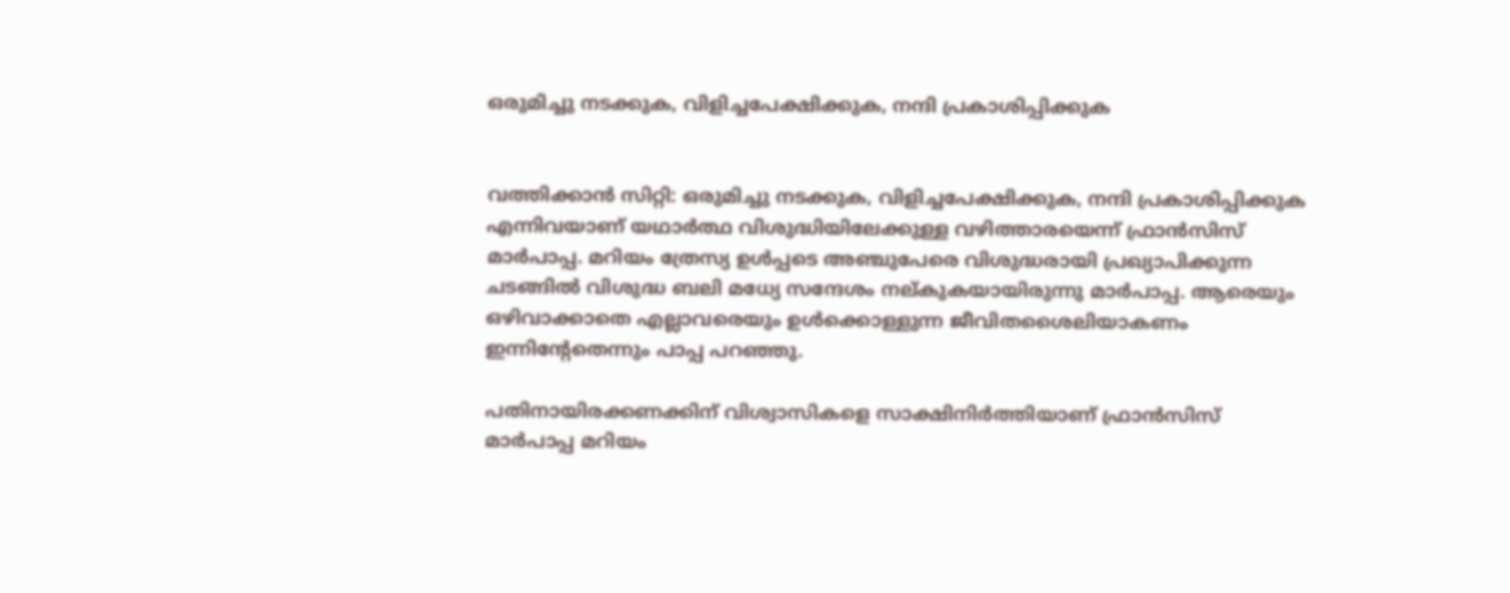ഒരുമിച്ചു നടക്കുക, വിളിച്ചപേക്ഷിക്കുക, നന്ദി പ്രകാശിപ്പിക്കുക


വത്തിക്കാന്‍ സിറ്റി: ഒരുമിച്ചു നടക്കുക, വിളിച്ചപേക്ഷിക്കുക, നന്ദി പ്രകാശിപ്പിക്കുക എന്നിവയാണ് യഥാര്‍ത്ഥ വിശുദ്ധിയിലേക്കുള്ള വഴിത്താരയെന്ന് ഫ്രാന്‍സിസ് മാര്‍പാപ്പ. മറിയം ത്രേസ്യ ഉള്‍പ്പടെ അഞ്ചുപേരെ വിശുദ്ധരായി പ്രഖ്യാപിക്കുന്ന ചടങ്ങില്‍ വിശുദ്ധ ബലി മധ്യേ സന്ദേശം നല്കുകയായിരുന്നു മാര്‍പാപ്പ. ആരെയും ഒഴിവാക്കാതെ എല്ലാവരെയും ഉള്‍ക്കൊള്ളുന്ന ജീവിതശൈലിയാകണം ഇന്നിന്റേതെന്നും പാപ്പ പറഞ്ഞു.

പതിനായിരക്കണക്കിന് വിശ്വാസികളെ സാക്ഷിനിര്‍ത്തിയാണ് ഫ്രാന്‍സിസ് മാര്‍പാപ്പ മറിയം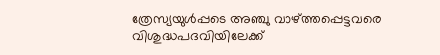ത്രേസ്യയുള്‍പ്പടെ അഞ്ചു വാഴ്ത്തപ്പെട്ടവരെ വിശുദ്ധപദവിയിലേക്ക്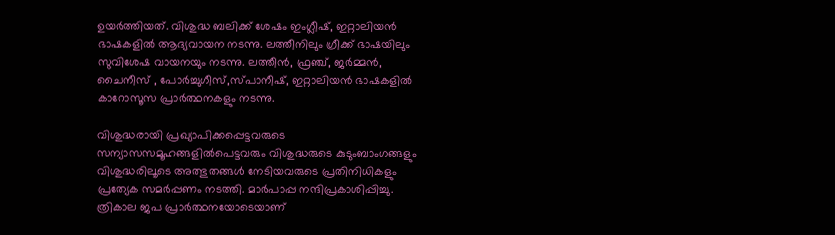ഉയര്‍ത്തിയത്. വിശുദ്ധ ബലിക്ക് ശേഷം ഇംഗ്ലീഷ്, ഇറ്റാലിയന്‍ ഭാഷകളില്‍ ആദ്യവായന നടന്നു. ലത്തീനിലും ഗ്രീക്ക് ഭാഷയിലും സുവിശേഷ വായനയും നടന്നു. ലത്തീന്‍, ഫ്രഞ്ച്, ജര്‍മ്മന്‍, ചൈനീസ് , പോര്‍ച്ചുഗീസ്,സ്പാനീഷ്, ഇറ്റാലിയന്‍ ഭാഷകളില്‍ കാറോസൂസ പ്രാര്‍ത്ഥനകളും നടന്നു.

വിശുദ്ധരായി പ്രഖ്യാപിക്കപ്പെട്ടവരുടെ സന്യാസസമൂഹങ്ങളില്‍പെട്ടവരും വിശുദ്ധരുടെ കുടുംബാംഗങ്ങളും വിശുദ്ധരിലൂടെ അത്ഭുതങ്ങള്‍ നേടിയവരുടെ പ്രതിനിധികളും പ്രത്യേക സമര്‍പ്പണം നടത്തി. മാര്‍പാപ്പ നന്ദിപ്രകാശിപ്പിച്ചു. ത്രികാല ജപ പ്രാര്‍ത്ഥനയോടെയാണ്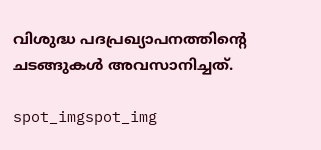വിശുദ്ധ പദപ്രഖ്യാപനത്തിന്റെ ചടങ്ങുകള്‍ അവസാനിച്ചത്.

spot_imgspot_img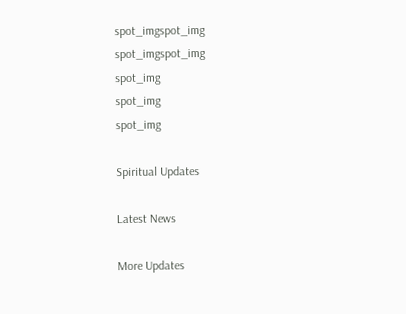spot_imgspot_img
spot_imgspot_img
spot_img
spot_img
spot_img

Spiritual Updates

Latest News

More Updates